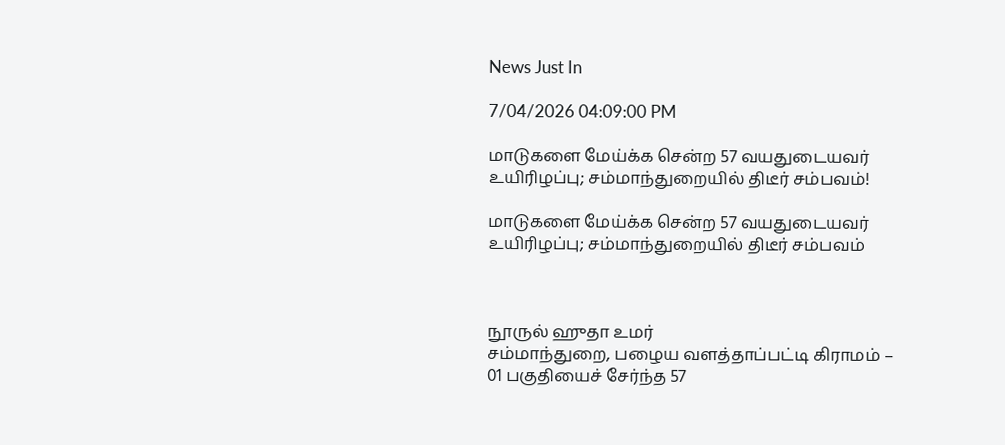News Just In

7/04/2026 04:09:00 PM

மாடுகளை மேய்க்க சென்ற 57 வயதுடையவர் உயிரிழப்பு; சம்மாந்துறையில் திடீர் சம்பவம்!

மாடுகளை மேய்க்க சென்ற 57 வயதுடையவர் உயிரிழப்பு; சம்மாந்துறையில் திடீர் சம்பவம்



நூருல் ஹுதா உமர்
சம்மாந்துறை, பழைய வளத்தாப்பட்டி கிராமம் – 01 பகுதியைச் சேர்ந்த 57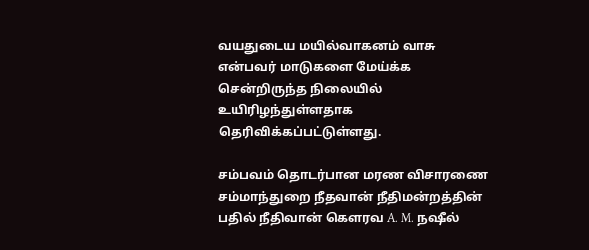வயதுடைய மயில்வாகனம் வாசு என்பவர் மாடுகளை மேய்க்க சென்றிருந்த நிலையில் உயிரிழந்துள்ளதாக தெரிவிக்கப்பட்டுள்ளது.

சம்பவம் தொடர்பான மரண விசாரணை சம்மாந்துறை நீதவான் நீதிமன்றத்தின் பதில் நீதிவான் கௌரவ A. M. நஷீல்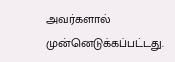அவர்களால் முன்னெடுக்கப்பட்டது.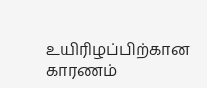உயிரிழப்பிற்கான காரணம்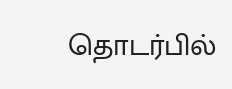தொடர்பில்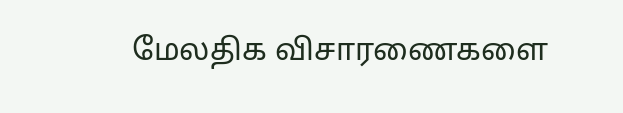மேலதிக விசாரணைகளை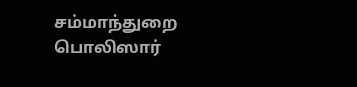சம்மாந்துறை பொலிஸார்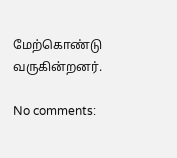மேற்கொண்டு வருகின்றனர்.

No comments: